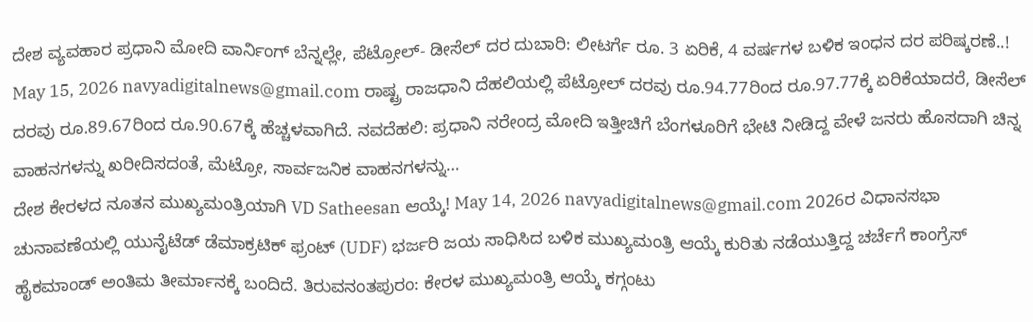ದೇಶ ವ್ಯವಹಾರ ಪ್ರಧಾನಿ ಮೋದಿ ವಾರ್ನಿಂಗ್ ಬೆನ್ನಲ್ಲೇ, ಪೆಟ್ರೋಲ್- ಡೀಸೆಲ್ ದರ ದುಬಾರಿ: ಲೀಟರ್ಗೆ ರೂ. 3 ಏರಿಕೆ, 4 ವರ್ಷಗಳ ಬಳಿಕ ಇಂಧನ ದರ ಪರಿಷ್ಕರಣೆ..! May 15, 2026 navyadigitalnews@gmail.com ರಾಷ್ಟ್ರ ರಾಜಧಾನಿ ದೆಹಲಿಯಲ್ಲಿ ಪೆಟ್ರೋಲ್ ದರವು ರೂ.94.77ರಿಂದ ರೂ.97.77ಕ್ಕೆ ಏರಿಕೆಯಾದರೆ, ಡೀಸೆಲ್ ದರವು ರೂ.89.67ರಿಂದ ರೂ.90.67ಕ್ಕೆ ಹೆಚ್ಚಳವಾಗಿದೆ. ನವದೆಹಲಿ: ಪ್ರಧಾನಿ ನರೇಂದ್ರ ಮೋದಿ ಇತ್ತೀಚಿಗೆ ಬೆಂಗಳೂರಿಗೆ ಭೇಟಿ ನೀಡಿದ್ದ ವೇಳೆ ಜನರು ಹೊಸದಾಗಿ ಚಿನ್ನ ವಾಹನಗಳನ್ನು ಖರೀದಿಸದಂತೆ, ಮೆಟ್ರೋ, ಸಾರ್ವಜನಿಕ ವಾಹನಗಳನ್ನು…
ದೇಶ ಕೇರಳದ ನೂತನ ಮುಖ್ಯಮಂತ್ರಿಯಾಗಿ VD Satheesan ಆಯ್ಕೆ! May 14, 2026 navyadigitalnews@gmail.com 2026ರ ವಿಧಾನಸಭಾ ಚುನಾವಣೆಯಲ್ಲಿ ಯುನೈಟೆಡ್ ಡೆಮಾಕ್ರಟಿಕ್ ಫ್ರಂಟ್ (UDF) ಭರ್ಜರಿ ಜಯ ಸಾಧಿಸಿದ ಬಳಿಕ ಮುಖ್ಯಮಂತ್ರಿ ಆಯ್ಕೆ ಕುರಿತು ನಡೆಯುತ್ತಿದ್ದ ಚರ್ಚೆಗೆ ಕಾಂಗ್ರೆಸ್ ಹೈಕಮಾಂಡ್ ಅಂತಿಮ ತೀರ್ಮಾನಕ್ಕೆ ಬಂದಿದೆ. ತಿರುವನಂತಪುರಂ: ಕೇರಳ ಮುಖ್ಯಮಂತ್ರಿ ಆಯ್ಕೆ ಕಗ್ಗಂಟು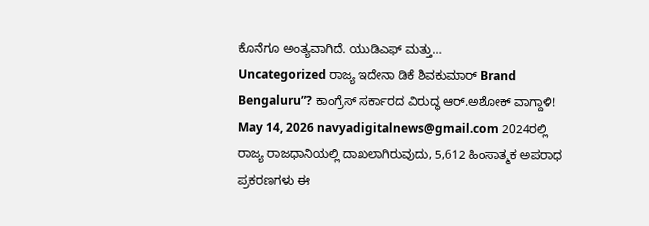ಕೊನೆಗೂ ಅಂತ್ಯವಾಗಿದೆ. ಯುಡಿಎಫ್ ಮತ್ತು…
Uncategorized ರಾಜ್ಯ ಇದೇನಾ ಡಿಕೆ ಶಿವಕುಮಾರ್ Brand Bengaluru”? ಕಾಂಗ್ರೆಸ್ ಸರ್ಕಾರದ ವಿರುದ್ಧ ಆರ್.ಅಶೋಕ್ ವಾಗ್ದಾಳಿ! May 14, 2026 navyadigitalnews@gmail.com 2024ರಲ್ಲಿ ರಾಜ್ಯ ರಾಜಧಾನಿಯಲ್ಲಿ ದಾಖಲಾಗಿರುವುದು, 5,612 ಹಿಂಸಾತ್ಮಕ ಅಪರಾಧ ಪ್ರಕರಣಗಳು ಈ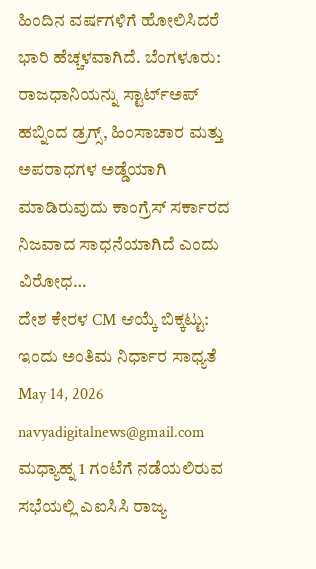ಹಿಂದಿನ ವರ್ಷಗಳಿಗೆ ಹೋಲಿಸಿದರೆ ಭಾರಿ ಹೆಚ್ಚಳವಾಗಿದೆ. ಬೆಂಗಳೂರು: ರಾಜಧಾನಿಯನ್ನು ಸ್ಟಾರ್ಟ್ಅಪ್ ಹಬ್ನಿಂದ ಡ್ರಗ್ಸ್, ಹಿಂಸಾಚಾರ ಮತ್ತು ಅಪರಾಧಗಳ ಅಡ್ಡೆಯಾಗಿ ಮಾಡಿರುವುದು ಕಾಂಗ್ರೆಸ್ ಸರ್ಕಾರದ ನಿಜವಾದ ಸಾಧನೆಯಾಗಿದೆ ಎಂದು ವಿರೋಧ…
ದೇಶ ಕೇರಳ CM ಆಯ್ಕೆ ಬಿಕ್ಕಟ್ಟು: ಇಂದು ಅಂತಿಮ ನಿರ್ಧಾರ ಸಾಧ್ಯತೆ May 14, 2026 navyadigitalnews@gmail.com ಮಧ್ಯಾಹ್ನ 1 ಗಂಟೆಗೆ ನಡೆಯಲಿರುವ ಸಭೆಯಲ್ಲಿ ಎಐಸಿಸಿ ರಾಜ್ಯ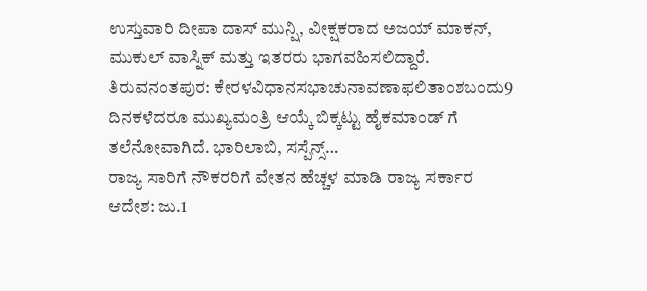ಉಸ್ತುವಾರಿ ದೀಪಾ ದಾಸ್ ಮುನ್ಷಿ, ವೀಕ್ಷಕರಾದ ಅಜಯ್ ಮಾಕನ್, ಮುಕುಲ್ ವಾಸ್ನಿಕ್ ಮತ್ತು ಇತರರು ಭಾಗವಹಿಸಲಿದ್ದಾರೆ. ತಿರುವನಂತಪುರ: ಕೇರಳವಿಧಾನಸಭಾಚುನಾವಣಾಫಲಿತಾಂಶಬಂದು9 ದಿನಕಳೆದರೂ ಮುಖ್ಯಮಂತ್ರಿ ಆಯ್ಕೆ ಬಿಕ್ಕಟ್ಟು ಹೈಕಮಾಂಡ್ ಗೆ ತಲೆನೋವಾಗಿದೆ. ಭಾರಿಲಾಬಿ, ಸಸ್ಪೆನ್ಸ್…
ರಾಜ್ಯ ಸಾರಿಗೆ ನೌಕರರಿಗೆ ವೇತನ ಹೆಚ್ಚಳ ಮಾಡಿ ರಾಜ್ಯ ಸರ್ಕಾರ ಆದೇಶ: ಜು.1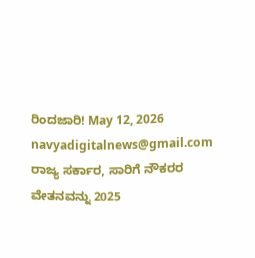ರಿಂದಜಾರಿ! May 12, 2026 navyadigitalnews@gmail.com ರಾಜ್ಯ ಸರ್ಕಾರ, ಸಾರಿಗೆ ನೌಕರರ ವೇತನವನ್ನು 2025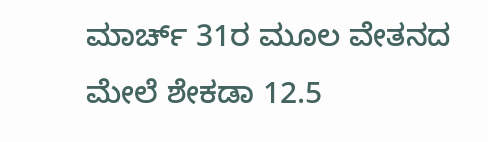ಮಾರ್ಚ್ 31ರ ಮೂಲ ವೇತನದ ಮೇಲೆ ಶೇಕಡಾ 12.5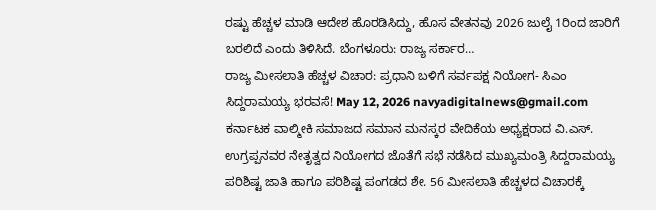ರಷ್ಟು ಹೆಚ್ಚಳ ಮಾಡಿ ಆದೇಶ ಹೊರಡಿಸಿದ್ದು, ಹೊಸ ವೇತನವು 2026 ಜುಲೈ 1ರಿಂದ ಜಾರಿಗೆ ಬರಲಿದೆ ಎಂದು ತಿಳಿಸಿದೆ. ಬೆಂಗಳೂರು: ರಾಜ್ಯ ಸರ್ಕಾರ…
ರಾಜ್ಯ ಮೀಸಲಾತಿ ಹೆಚ್ಚಳ ವಿಚಾರ: ಪ್ರಧಾನಿ ಬಳಿಗೆ ಸರ್ವಪಕ್ಷ ನಿಯೋಗ- ಸಿಎಂ ಸಿದ್ದರಾಮಯ್ಯ ಭರವಸೆ! May 12, 2026 navyadigitalnews@gmail.com ಕರ್ನಾಟಕ ವಾಲ್ಮೀಕಿ ಸಮಾಜದ ಸಮಾನ ಮನಸ್ಕರ ವೇದಿಕೆಯ ಅಧ್ಯಕ್ಷರಾದ ವಿ.ಎಸ್. ಉಗ್ರಪ್ಪನವರ ನೇತೃತ್ವದ ನಿಯೋಗದ ಜೊತೆಗೆ ಸಭೆ ನಡೆಸಿದ ಮುಖ್ಯಮಂತ್ರಿ ಸಿದ್ದರಾಮಯ್ಯ ಪರಿಶಿಷ್ಟ ಜಾತಿ ಹಾಗೂ ಪರಿಶಿಷ್ಟ ಪಂಗಡದ ಶೇ. 56 ಮೀಸಲಾತಿ ಹೆಚ್ಚಳದ ವಿಚಾರಕ್ಕೆ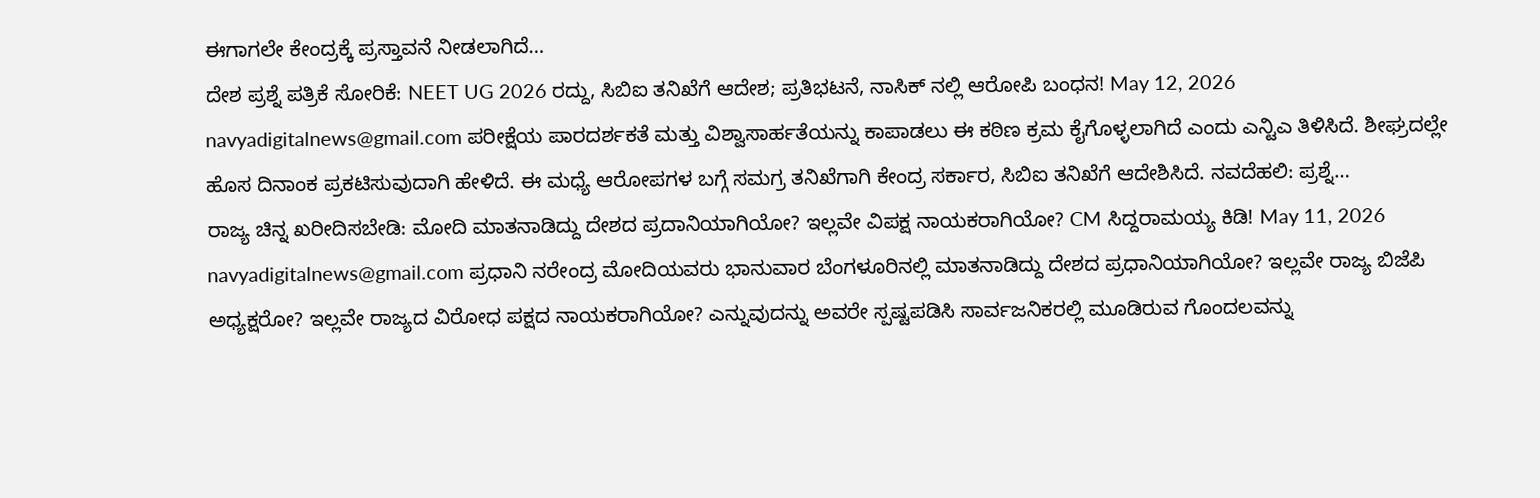ಈಗಾಗಲೇ ಕೇಂದ್ರಕ್ಕೆ ಪ್ರಸ್ತಾವನೆ ನೀಡಲಾಗಿದೆ…
ದೇಶ ಪ್ರಶ್ನೆ ಪತ್ರಿಕೆ ಸೋರಿಕೆ: NEET UG 2026 ರದ್ದು, ಸಿಬಿಐ ತನಿಖೆಗೆ ಆದೇಶ; ಪ್ರತಿಭಟನೆ, ನಾಸಿಕ್ ನಲ್ಲಿ ಆರೋಪಿ ಬಂಧನ! May 12, 2026 navyadigitalnews@gmail.com ಪರೀಕ್ಷೆಯ ಪಾರದರ್ಶಕತೆ ಮತ್ತು ವಿಶ್ವಾಸಾರ್ಹತೆಯನ್ನು ಕಾಪಾಡಲು ಈ ಕಠಿಣ ಕ್ರಮ ಕೈಗೊಳ್ಳಲಾಗಿದೆ ಎಂದು ಎನ್ಟಿಎ ತಿಳಿಸಿದೆ. ಶೀಘ್ರದಲ್ಲೇ ಹೊಸ ದಿನಾಂಕ ಪ್ರಕಟಿಸುವುದಾಗಿ ಹೇಳಿದೆ. ಈ ಮಧ್ಯೆ ಆರೋಪಗಳ ಬಗ್ಗೆ ಸಮಗ್ರ ತನಿಖೆಗಾಗಿ ಕೇಂದ್ರ ಸರ್ಕಾರ, ಸಿಬಿಐ ತನಿಖೆಗೆ ಆದೇಶಿಸಿದೆ. ನವದೆಹಲಿ: ಪ್ರಶ್ನೆ…
ರಾಜ್ಯ ಚಿನ್ನ ಖರೀದಿಸಬೇಡಿ: ಮೋದಿ ಮಾತನಾಡಿದ್ದು ದೇಶದ ಪ್ರದಾನಿಯಾಗಿಯೋ? ಇಲ್ಲವೇ ವಿಪಕ್ಷ ನಾಯಕರಾಗಿಯೋ? CM ಸಿದ್ದರಾಮಯ್ಯ ಕಿಡಿ! May 11, 2026 navyadigitalnews@gmail.com ಪ್ರಧಾನಿ ನರೇಂದ್ರ ಮೋದಿಯವರು ಭಾನುವಾರ ಬೆಂಗಳೂರಿನಲ್ಲಿ ಮಾತನಾಡಿದ್ದು ದೇಶದ ಪ್ರಧಾನಿಯಾಗಿಯೋ? ಇಲ್ಲವೇ ರಾಜ್ಯ ಬಿಜೆಪಿ ಅಧ್ಯಕ್ಷರೋ? ಇಲ್ಲವೇ ರಾಜ್ಯದ ವಿರೋಧ ಪಕ್ಷದ ನಾಯಕರಾಗಿಯೋ? ಎನ್ನುವುದನ್ನು ಅವರೇ ಸ್ಪಷ್ಟಪಡಿಸಿ ಸಾರ್ವಜನಿಕರಲ್ಲಿ ಮೂಡಿರುವ ಗೊಂದಲವನ್ನು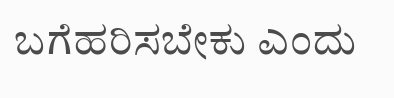ಬಗೆಹರಿಸಬೇಕು ಎಂದು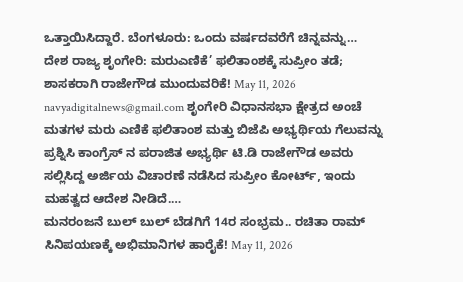ಒತ್ತಾಯಿಸಿದ್ದಾರೆ. ಬೆಂಗಳೂರು: ಒಂದು ವರ್ಷದವರೆಗೆ ಚಿನ್ನವನ್ನು…
ದೇಶ ರಾಜ್ಯ ಶೃಂಗೇರಿ: ಮರುಎಣಿಕೆ’ ಫಲಿತಾಂಶಕ್ಕೆ ಸುಪ್ರೀಂ ತಡೆ; ಶಾಸಕರಾಗಿ ರಾಜೇಗೌಡ ಮುಂದುವರಿಕೆ! May 11, 2026 navyadigitalnews@gmail.com ಶೃಂಗೇರಿ ವಿಧಾನಸಭಾ ಕ್ಷೇತ್ರದ ಅಂಚೆ ಮತಗಳ ಮರು ಎಣಿಕೆ ಫಲಿತಾಂಶ ಮತ್ತು ಬಿಜೆಪಿ ಅಭ್ಯರ್ಥಿಯ ಗೆಲುವನ್ನು ಪ್ರಶ್ನಿಸಿ ಕಾಂಗ್ರೆಸ್ ನ ಪರಾಜಿತ ಅಭ್ಯರ್ಥಿ ಟಿ.ಡಿ ರಾಜೇಗೌಡ ಅವರು ಸಲ್ಲಿಸಿದ್ದ ಅರ್ಜಿಯ ವಿಚಾರಣೆ ನಡೆಸಿದ ಸುಪ್ರೀಂ ಕೋರ್ಟ್, ಇಂದು ಮಹತ್ವದ ಆದೇಶ ನೀಡಿದೆ.…
ಮನರಂಜನೆ ಬುಲ್ ಬುಲ್ ಬೆಡಗಿಗೆ 14ರ ಸಂಭ್ರಮ.. ರಚಿತಾ ರಾಮ್ ಸಿನಿಪಯಣಕ್ಕೆ ಅಭಿಮಾನಿಗಳ ಹಾರೈಕೆ! May 11, 2026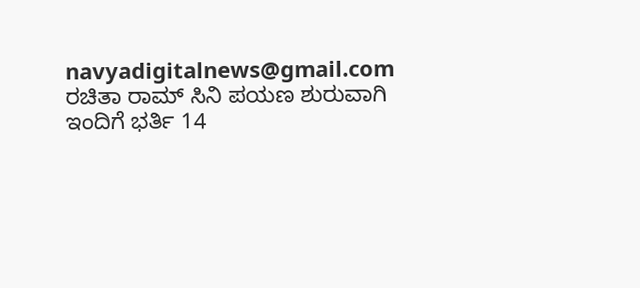navyadigitalnews@gmail.com ರಚಿತಾ ರಾಮ್ ಸಿನಿ ಪಯಣ ಶುರುವಾಗಿ ಇಂದಿಗೆ ಭರ್ತಿ 14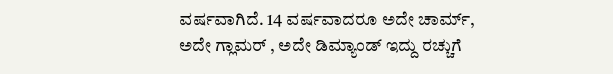ವರ್ಷವಾಗಿದೆ. 14 ವರ್ಷವಾದರೂ ಅದೇ ಚಾರ್ಮ್, ಅದೇ ಗ್ಲಾಮರ್ , ಅದೇ ಡಿಮ್ಯಾಂಡ್ ಇದ್ದು ರಚ್ಚುಗೆ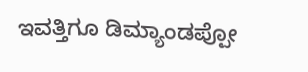ಇವತ್ತಿಗೂ ಡಿಮ್ಯಾಂಡಪ್ಪೋ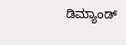ಡಿಮ್ಯಾಂಡ್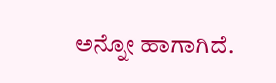ಅನ್ನೋ ಹಾಗಾಗಿದೆ.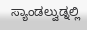ಸ್ಯಾಂಡಲ್ವುಡ್ನಲ್ಲಿ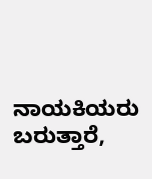ನಾಯಕಿಯರು ಬರುತ್ತಾರೆ,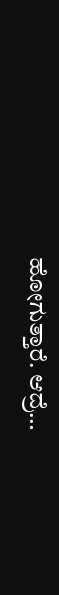ಹೋಗುತ್ತಾರೆ. ಆದ್ರೆ…